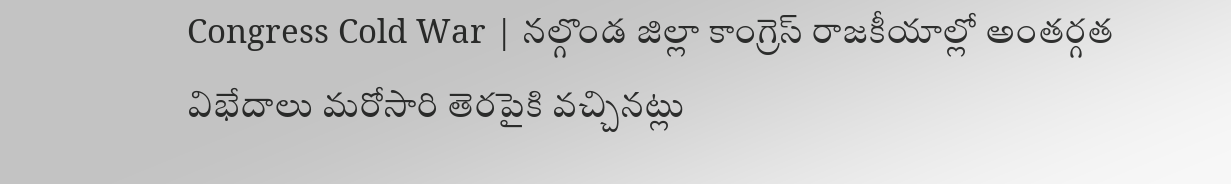Congress Cold War | నల్గొండ జిల్లా కాంగ్రెస్ రాజకీయాల్లో అంతర్గత విభేదాలు మరోసారి తెరపైకి వచ్చినట్లు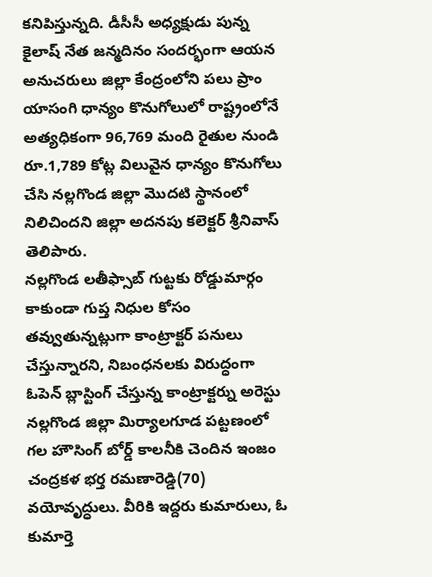కనిపిస్తున్నది. డీసీసీ అధ్యక్షుడు పున్న కైలాష్ నేత జన్మదినం సందర్భంగా ఆయన అనుచరులు జిల్లా కేంద్రంలోని పలు ప్రాం
యాసంగి ధాన్యం కొనుగోలులో రాష్ట్రంలోనే అత్యధికంగా 96,769 మంది రైతుల నుండి రూ.1,789 కోట్ల విలువైన ధాన్యం కొనుగోలు చేసి నల్లగొండ జిల్లా మొదటి స్థానంలో నిలిచిందని జిల్లా అదనపు కలెక్టర్ శ్రీనివాస్ తెలిపారు.
నల్లగొండ లతీఫ్సాబ్ గుట్టకు రోడ్డుమార్గం కాకుండా గుప్త నిధుల కోసం తవ్వుతున్నట్లుగా కాంట్రాక్టర్ పనులు చేస్తున్నారని, నిబంధనలకు విరుద్ధంగా ఓపెన్ బ్లాస్టింగ్ చేస్తున్న కాంట్రాక్టర్ను అరెస్టు
నల్లగొండ జిల్లా మిర్యాలగూడ పట్టణంలో గల హౌసింగ్ బోర్డ్ కాలనీకి చెందిన ఇంజం చంద్రకళ భర్త రమణారెడ్డి(70) వయోవృద్ధులు. వీరికి ఇద్దరు కుమారులు, ఓ కుమార్తె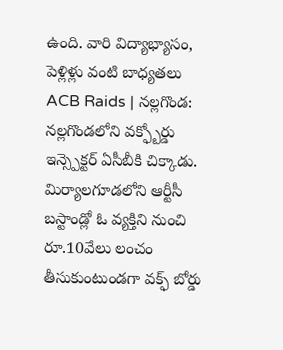ఉంది. వారి విద్యాభ్యాసం, పెళ్లిళ్లు వంటి బాధ్యతలు
ACB Raids | నల్లగొండ: నల్లగొండలోని వక్ఫ్బోర్డు ఇన్స్పెక్టర్ ఏసీబీకి చిక్కాడు. మిర్యాలగూడలోని ఆర్టీసీ బస్టాండ్లో ఓ వ్యక్తిని నుంచి రూ.10వేలు లంచం తీసుకుంటుండగా వక్ఫ్ బోర్డు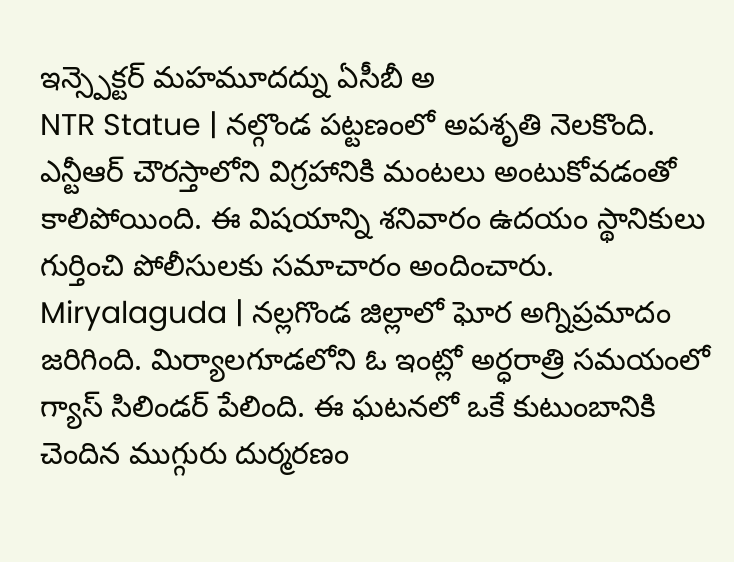ఇన్స్పెక్టర్ మహమూదద్ను ఏసీబీ అ
NTR Statue | నల్గొండ పట్టణంలో అపశృతి నెలకొంది. ఎన్టీఆర్ చౌరస్తాలోని విగ్రహానికి మంటలు అంటుకోవడంతో కాలిపోయింది. ఈ విషయాన్ని శనివారం ఉదయం స్థానికులు గుర్తించి పోలీసులకు సమాచారం అందించారు.
Miryalaguda | నల్లగొండ జిల్లాలో ఘోర అగ్నిప్రమాదం జరిగింది. మిర్యాలగూడలోని ఓ ఇంట్లో అర్ధరాత్రి సమయంలో గ్యాస్ సిలిండర్ పేలింది. ఈ ఘటనలో ఒకే కుటుంబానికి చెందిన ముగ్గురు దుర్మరణం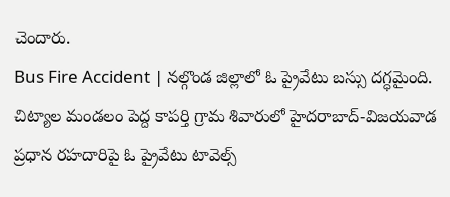చెందారు.
Bus Fire Accident | నల్గొండ జిల్లాలో ఓ ప్రైవేటు బస్సు దగ్ధమైంది. చిట్యాల మండలం పెద్ద కాపర్తి గ్రామ శివారులో హైదరాబాద్-విజయవాడ ప్రధాన రహదారిపై ఓ ప్రైవేటు టావెల్స్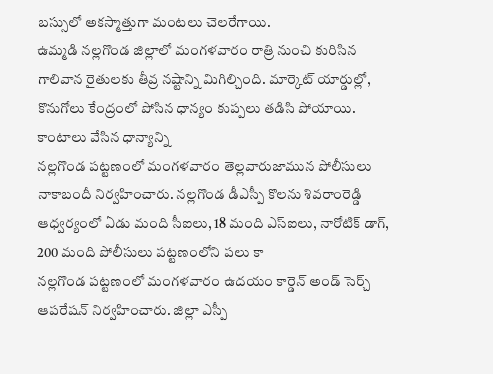బస్సులో అకస్మాత్తుగా మంటలు చెలరేగాయి.
ఉమ్మడి నల్లగొండ జిల్లాలో మంగళవారం రాత్రి నుంచి కురిసిన గాలివాన రైతులకు తీవ్ర నష్టాన్ని మిగిల్చింది. మార్కెట్ యార్డుల్లో, కొనుగోలు కేంద్రంలో పోసిన ధాన్యం కుప్పలు తడిసి పోయాయి. కాంటాలు వేసిన ధాన్యాన్ని
నల్లగొండ పట్టణంలో మంగళవారం తెల్లవారుజామున పోలీసులు నాకాబందీ నిర్వహించారు. నల్లగొండ డీఎస్పీ కొలను శివరాంరెడ్డి ఆధ్వర్యంలో ఏడు మంది సీఐలు, 18 మంది ఎస్ఐలు, నారోటిక్ డాగ్, 200 మంది పోలీసులు పట్టణంలోని పలు కా
నల్లగొండ పట్టణంలో మంగళవారం ఉదయం కార్డెన్ అండ్ సెర్చ్ ఆపరేషన్ నిర్వహించారు. జిల్లా ఎస్పీ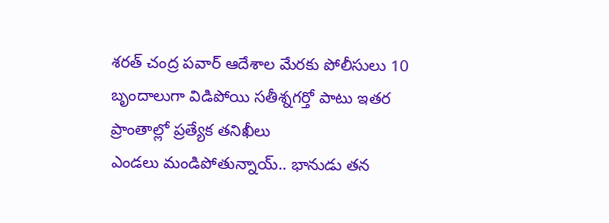శరత్ చంద్ర పవార్ ఆదేశాల మేరకు పోలీసులు 10 బృందాలుగా విడిపోయి సతీశ్నగర్తో పాటు ఇతర ప్రాంతాల్లో ప్రత్యేక తనిఖీలు
ఎండలు మండిపోతున్నాయ్.. భానుడు తన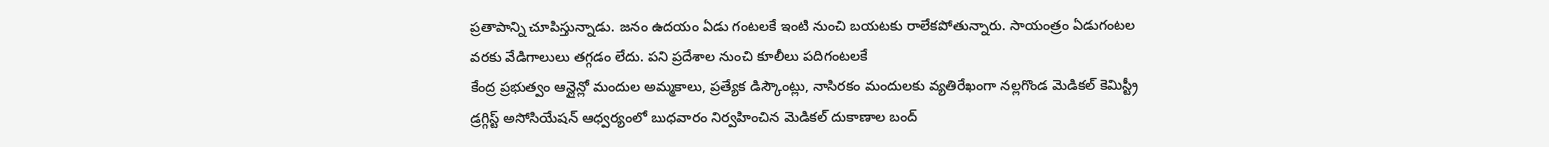ప్రతాపాన్ని చూపిస్తున్నాడు. జనం ఉదయం ఏడు గంటలకే ఇంటి నుంచి బయటకు రాలేకపోతున్నారు. సాయంత్రం ఏడుగంటల వరకు వేడిగాలులు తగ్గడం లేదు. పని ప్రదేశాల నుంచి కూలీలు పదిగంటలకే
కేంద్ర ప్రభుత్వం ఆన్లైన్లో మందుల అమ్మకాలు, ప్రత్యేక డిస్కౌంట్లు, నాసిరకం మందులకు వ్యతిరేఖంగా నల్లగొండ మెడికల్ కెమిస్ట్రీ డ్రగ్గిస్ట్ అసోసియేషన్ ఆధ్వర్యంలో బుధవారం నిర్వహించిన మెడికల్ దుకాణాల బంద్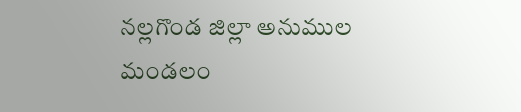నల్లగొండ జిల్లా అనుముల మండలం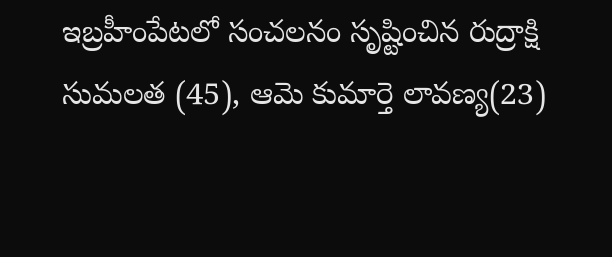ఇబ్రహీంపేటలో సంచలనం సృష్టించిన రుద్రాక్షి సుమలత (45), ఆమె కుమార్తె లావణ్య(23)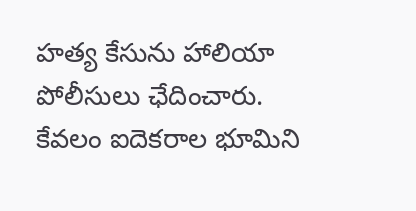హత్య కేసును హాలియా పోలీసులు ఛేదించారు. కేవలం ఐదెకరాల భూమిని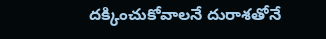దక్కించుకోవాలనే దురాశతోనే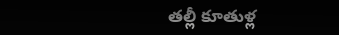తల్లీ కూతుళ్ల